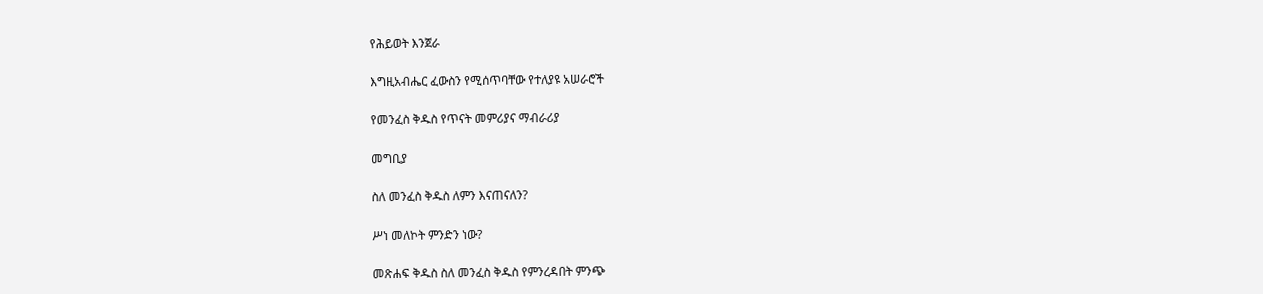የሕይወት እንጀራ

እግዚአብሔር ፈውስን የሚሰጥባቸው የተለያዩ አሠራሮች

የመንፈስ ቅዱስ የጥናት መምሪያና ማብራሪያ

መግቢያ

ስለ መንፈስ ቅዱስ ለምን እናጠናለን?

ሥነ መለኮት ምንድን ነው?

መጽሐፍ ቅዱስ ስለ መንፈስ ቅዱስ የምንረዳበት ምንጭ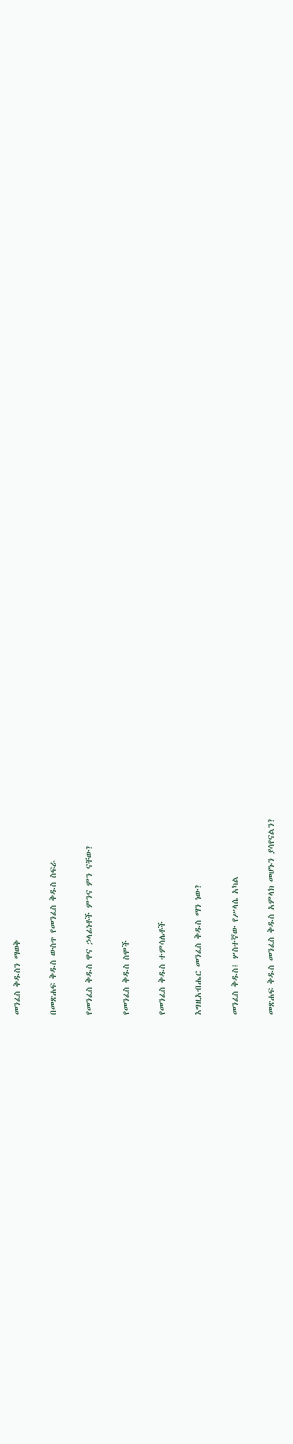መንፈስ ቅዱስን ማወቅ

በመጽሐፍ ቅዱስ ውስጥ የመንፈስ ቅዱስ ስፍራ

የመንፈስ ቅዱስ ዋና ኃላፊነቶች ምንና ምን ናቸው?

የመንፈስ ቅዱስ ስሞች

የመንፈስ ቅዱስ ተምሳሌቶች

እግዚአብሔር መንፈስ ቅዱስ ማን ነው?

መንፈስ ቅዱስ፤ ሦስተኛው የሥላሴ አካል

መጽሐፍ ቅዱስ መንፈስ ቅዱስ አምላክ መሆኑን ያሳየናልን?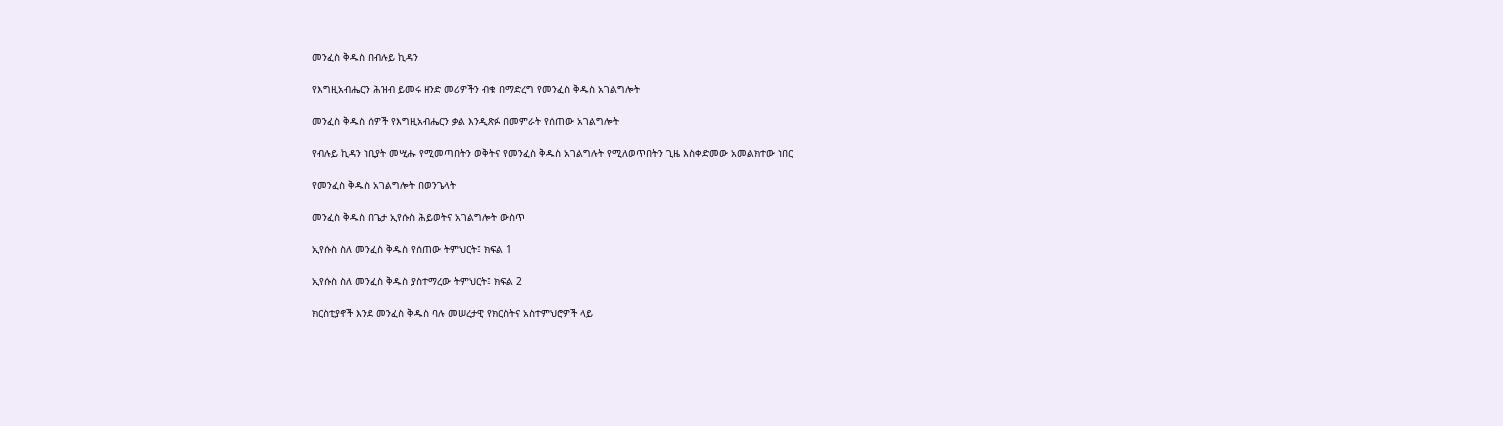መንፈስ ቅዱስ በብሉይ ኪዳን

የእግዚአብሔርን ሕዝብ ይመሩ ዘንድ መሪዎችን ብቁ በማድረግ የመንፈስ ቅዱስ አገልግሎት

መንፈስ ቅዱስ ሰዎች የእግዚአብሔርን ቃል እንዲጽፉ በመምራት የሰጠው አገልግሎት

የብሉይ ኪዳን ነቢያት መሢሑ የሚመጣበትን ወቅትና የመንፈስ ቅዱስ አገልግሉት የሚለወጥበትን ጊዜ እስቀድመው አመልክተው ነበር

የመንፈስ ቅዱስ አገልግሎት በወንጌላት

መንፈስ ቅዱስ በጌታ ኢየሱስ ሕይወትና አገልግሎት ውስጥ

ኢየሱስ ስለ መንፈስ ቅዱስ የሰጠው ትምህርት፤ ክፍል 1

ኢየሱስ ስለ መንፈስ ቅዱስ ያስተማረው ትምህርት፤ ክፍል 2

ክርስቲያኖች እንደ መንፈስ ቅዱስ ባሉ መሠረታዊ የክርስትና አስተምህሮዎች ላይ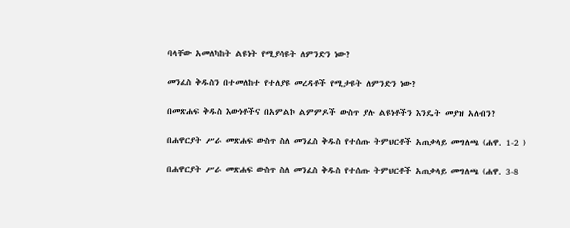ባላቸው አመለካከት ልዩነት የሚያሳዩት ለምንድን ነው?

መንፈስ ቅዱስን በተመለከተ የተለያዩ መረዳቶች የሚታዩት ለምንድን ነው?

በመጽሐፍ ቅዱስ እውነቶችና በአምልኮ ልምምዶች ውስጥ ያሉ ልዩነቶችን እንዴት መያዝ አለብን?

በሐዋርያት ሥራ መጽሐፍ ውስጥ ስለ መንፈስ ቅዱስ የተሰጡ ትምህርቶች አጠቃላይ መግለጫ (ሐዋ. 1-2 )

በሐዋርያት ሥራ መጽሐፍ ውስጥ ስለ መንፈስ ቅዱስ የተሰጡ ትምህርቶች አጠቃላይ መግለጫ (ሐዋ. 3-8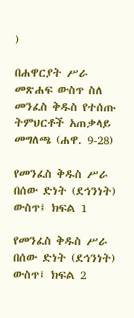)

በሐዋርያት ሥራ መጽሐፍ ውስጥ ስለ መንፈስ ቅዱስ የተሰጡ ትምህርቶች አጠቃላይ መግለጫ (ሐዋ. 9-28)

የመንፈስ ቅዱስ ሥራ በሰው ድነት (ደኅንነት) ውስጥ፤ ክፍል 1

የመንፈስ ቅዱስ ሥራ በሰው ድነት (ደኅንነት) ውስጥ፤ ክፍል 2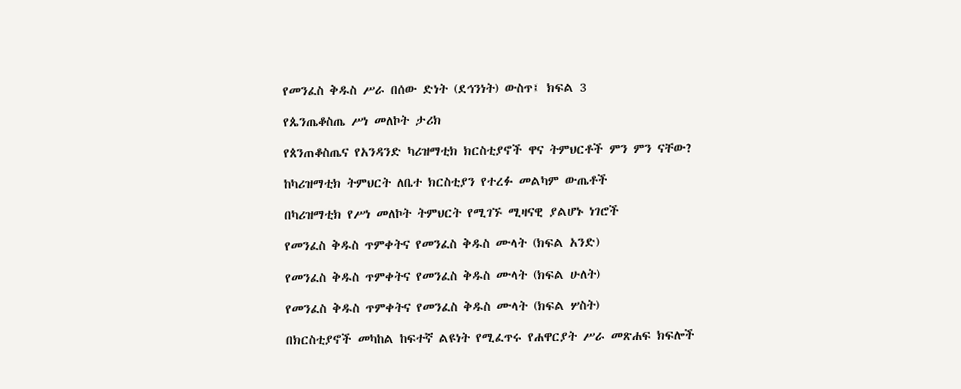የመንፈስ ቅዱስ ሥራ በሰው ድነት (ደኅንነት) ውስጥ፤ ክፍል 3

የጴንጤቆስጤ ሥነ መለኮት ታሪክ

የጰንጠቆስጤና የአንዳንድ ካሪዝማቲክ ክርስቲያኖች ዋና ትምህርቶች ምን ምን ናቸው?

ከካሪዝማቲክ ትምህርት ለቤተ ክርስቲያን የተረፉ መልካም ውጤቶች

በካሪዝማቲክ የሥነ መለኮት ትምህርት የሚገኙ ሚዛናዊ ያልሆኑ ነገሮች

የመንፈስ ቅዱስ ጥምቀትና የመንፈስ ቅዱስ ሙላት (ክፍል አንድ)

የመንፈስ ቅዱስ ጥምቀትና የመንፈስ ቅዱስ ሙላት (ክፍል ሁለት)

የመንፈስ ቅዱስ ጥምቀትና የመንፈስ ቅዱስ ሙላት (ክፍል ሦስት)

በክርስቲያኖች መካከል ከፍተኛ ልዩነት የሚፈጥሩ የሐዋርያት ሥራ መጽሐፍ ክፍሎች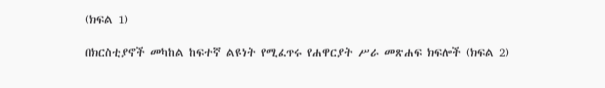(ክፍል 1)

በክርስቲያኖች መካከል ከፍተኛ ልዩነት የሚፈጥሩ የሐዋርያት ሥራ መጽሐፍ ክፍሎች (ክፍል 2)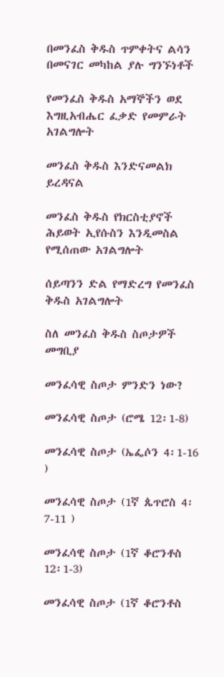በመንፈስ ቅዱስ ጥምቀትና ልሳን በመናገር መካከል ያሉ ግንኙነቶች

የመንፈስ ቅዱስ አማኞችን ወደ እግዚአብሔር ፈቃድ የመምራት አገልግሎት

መንፈስ ቅዱስ እንድናመልክ ይረዳናል

መንፈስ ቅዱስ የክርስቲያኖች ሕይወት ኢየሱስን እንዲመስል የሚሰጠው አገልግሎት

ሰይጣንን ድል የማድረግ የመንፈስ ቅዱስ አገልግሎት

ስለ መንፈስ ቅዱስ ስጦታዎች መግቢያ

መንፈሳዊ ስጦታ ምንድን ነው?

መንፈሳዊ ስጦታ (ሮሜ 12፡1-8)

መንፈሳዊ ስጦታ (ኤፌሶን 4፡1-16 )

መንፈሳዊ ስጦታ (1ኛ ጴጥሮስ 4፡7-11 )

መንፈሳዊ ስጦታ (1ኛ ቆሮንቶስ 12፡1-3)

መንፈሳዊ ስጦታ (1ኛ ቆሮንቶስ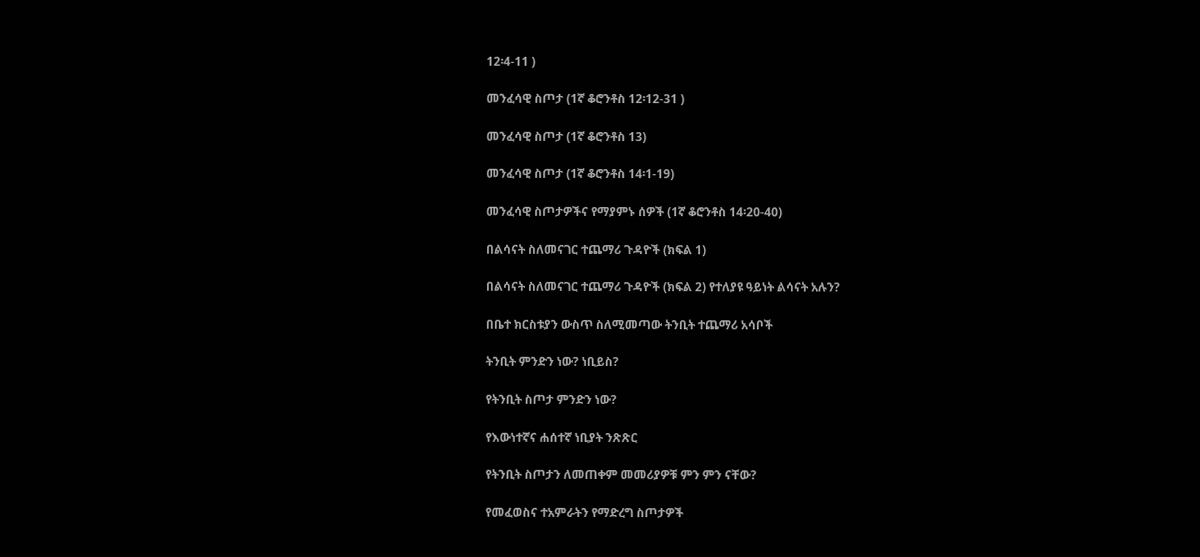12፡4-11 )

መንፈሳዊ ስጦታ (1ኛ ቆሮንቶስ 12፡12-31 )

መንፈሳዊ ስጦታ (1ኛ ቆሮንቶስ 13)

መንፈሳዊ ስጦታ (1ኛ ቆሮንቶስ 14፡1-19)

መንፈሳዊ ስጦታዎችና የማያምኑ ሰዎች (1ኛ ቆሮንቶስ 14፡20-40)

በልሳናት ስለመናገር ተጨማሪ ጉዳዮች (ክፍል 1)

በልሳናት ስለመናገር ተጨማሪ ጉዳዮች (ክፍል 2) የተለያዩ ዓይነት ልሳናት አሉን?

በቤተ ክርስቱያን ውስጥ ስለሚመጣው ትንቢት ተጨማሪ አሳቦች

ትንቢት ምንድን ነው? ነቢይስ?

የትንቢት ስጦታ ምንድን ነው?

የእውነተኛና ሐሰተኛ ነቢያት ንጽጽር

የትንቢት ስጦታን ለመጠቀም መመሪያዎቹ ምን ምን ናቸው?

የመፈወስና ተአምራትን የማድረግ ስጦታዎች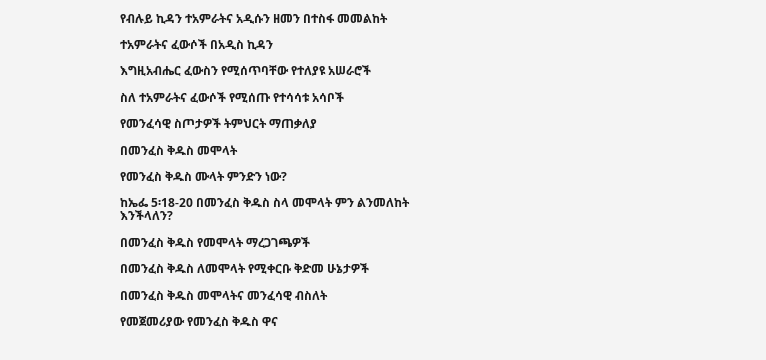የብሉይ ኪዳን ተአምራትና አዲሱን ዘመን በተስፋ መመልከት

ተአምራትና ፈውሶች በአዲስ ኪዳን

እግዚአብሔር ፈውስን የሚሰጥባቸው የተለያዩ አሠራሮች

ስለ ተአምራትና ፈውሶች የሚሰጡ የተሳሳቱ አሳቦች

የመንፈሳዊ ስጦታዎች ትምህርት ማጠቃለያ

በመንፈስ ቅዱስ መሞላት

የመንፈስ ቅዱስ ሙላት ምንድን ነው?

ከኤፌ 5፡18-20 በመንፈስ ቅዱስ ስላ መሞላት ምን ልንመለከት እንችላለን?

በመንፈስ ቅዱስ የመሞላት ማረጋገጫዎች

በመንፈስ ቅዱስ ለመሞላት የሚቀርቡ ቅድመ ሁኔታዎች

በመንፈስ ቅዱስ መሞላትና መንፈሳዊ ብስለት

የመጀመሪያው የመንፈስ ቅዱስ ዋና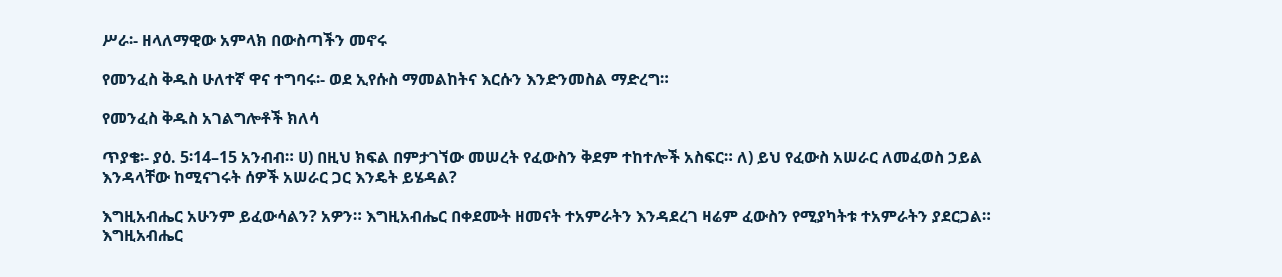ሥራ፡- ዘላለማዊው አምላክ በውስጣችን መኖሩ

የመንፈስ ቅዱስ ሁለተኛ ዋና ተግባሩ፡- ወደ ኢየሱስ ማመልከትና እርሱን እንድንመስል ማድረግ።

የመንፈስ ቅዱስ አገልግሎቶች ክለሳ

ጥያቄ፡- ያዕ. 5፡14–15 አንብብ። ሀ) በዚህ ክፍል በምታገኘው መሠረት የፈውስን ቅደም ተከተሎች አስፍር። ለ) ይህ የፈውስ አሠራር ለመፈወስ ኃይል እንዳላቸው ከሚናገሩት ሰዎች አሠራር ጋር እንዴት ይሄዳል?

እግዚአብሔር አሁንም ይፈውሳልን? አዎን። እግዚአብሔር በቀደሙት ዘመናት ተአምራትን እንዳደረገ ዛሬም ፈውስን የሚያካትቱ ተአምራትን ያደርጋል። እግዚአብሔር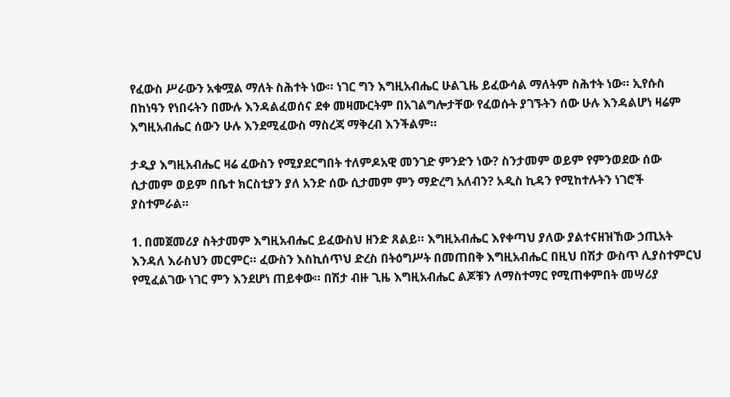የፈውስ ሥራውን አቁሟል ማለት ስሕተት ነው። ነገር ግን እግዚአብሔር ሁልጊዜ ይፈውሳል ማለትም ስሕተት ነው። ኢየሱስ በከነዓን የነበሩትን በሙሉ እንዳልፈወሰና ደቀ መዛሙርትም በአገልግሎታቸው የፈወሱት ያገኙትን ሰው ሁሉ እንዳልሆነ ዛሬም እግዚአብሔር ሰውን ሁሉ እንደሚፈውስ ማስረጃ ማቅረብ እንችልም።

ታዲያ እግዚአብሔር ዛሬ ፈውስን የሚያደርግበት ተለምዶአዊ መንገድ ምንድን ነው? ስንታመም ወይም የምንወደው ሰው ሲታመም ወይም በቤተ ክርስቲያን ያለ አንድ ሰው ሲታመም ምን ማድረግ አለብን? አዲስ ኪዳን የሚከተሉትን ነገሮች ያስተምራል።

1. በመጀመሪያ ስትታመም እግዚአብሔር ይፈውስህ ዘንድ ጸልይ። እግዚአብሔር እየቀጣህ ያለው ያልተናዘዝኸው ኃጢአት እንዳለ እራስህን መርምር። ፈውስን እስኪሰጥህ ድረስ በትዕግሥት በመጠበቅ እግዚአብሔር በዚህ በሽታ ውስጥ ሊያስተምርህ የሚፈልገው ነገር ምን እንደሆነ ጠይቀው። በሽታ ብዙ ጊዜ እግዚአብሔር ልጆቹን ለማስተማር የሚጠቀምበት መሣሪያ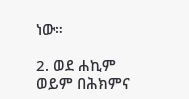ነው።

2. ወደ ሐኪም ወይም በሕክምና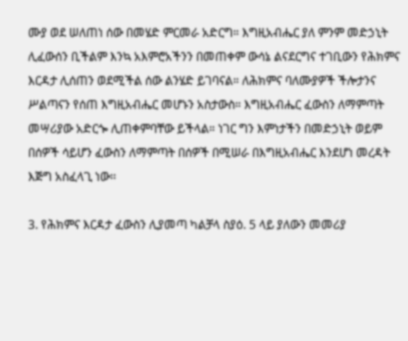ሙያ ወደ ሠለጠነ ሰው በመሄድ ምርመራ አድርግ። እግዚአብሔር ያለ ምንም መድኃኒት ሊፈውሰን ቢችልም እንኳ አእምሮአችንን በመጠቀም ውሳኔ ልናደርግና ተገቢውን የሕክምና እርዳታ ሊሰጠን ወደሚችል ሰው ልንሄድ ይገባናል። ለሕክምና ባለሙያዎች ችሎታንና ሥልጣናን የሰጠ እግዚአብሔር መሆኑን አስታውስ። እግዚአብሔር ፈውስን ለማምጣት መሣሪያው አድርጐ ሊጠቀምባቸው ይችላል። ነገር ግን እምነታችን በመድኃኒት ወይም በሰዎች ሳይሆን ፈውስን ለማምጣት በሰዎች በሚሠራ በእግዚአብሔር እንደሆነ መረዳት እጅግ አስፈላጊ ነው፡፡

3. የሕክምና እርዳታ ፈውስን ሊያመጣ ካልቻላ ስያዕ. 5 ላይ ያለውን መመሪያ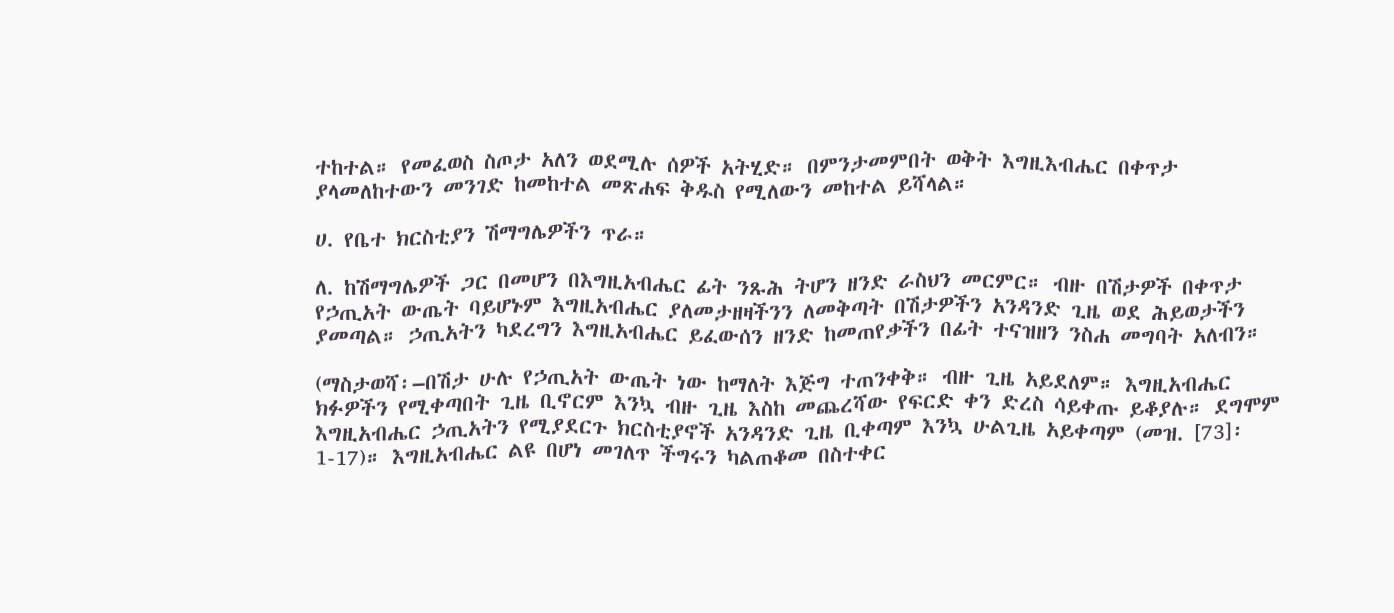ተከተል። የመፈወስ ስጦታ አለን ወደሚሉ ሰዎች አትሂድ። በምንታመምበት ወቅት እግዚእብሔር በቀጥታ ያላመለከተውን መንገድ ከመከተል መጽሐፍ ቅዱስ የሚለውን መከተል ይሻላል።

ሀ. የቤተ ክርስቲያን ሽማግሌዎችን ጥራ።

ለ. ከሽማግሌዎች ጋር በመሆን በእግዚአብሔር ፊት ንጹሕ ትሆን ዘንድ ራስህን መርምር። ብዙ በሽታዎች በቀጥታ የኃጢአት ውጤት ባይሆኑም እግዚአብሔር ያለመታዘዛችንን ለመቅጣት በሽታዎችን አንዳንድ ጊዜ ወደ ሕይወታችን ያመጣል። ኃጢአትን ካደረግን እግዚአብሔር ይፈውሰን ዘንድ ከመጠየቃችን በፊት ተናዝዘን ንስሐ መግባት አለብን።

(ማስታወሻ፡–በሽታ ሁሉ የኃጢአት ውጤት ነው ከማለት እጅግ ተጠንቀቅ። ብዙ ጊዜ አይደለም። እግዚአብሔር ክፉዎችን የሚቀጣበት ጊዜ ቢኖርም እንኳ ብዙ ጊዜ እስከ መጨረሻው የፍርድ ቀን ድረስ ሳይቀጡ ይቆያሉ። ደግሞም እግዚአብሔር ኃጢአትን የሚያደርጉ ክርስቲያኖች አንዳንድ ጊዜ ቢቀጣም እንኳ ሁልጊዜ አይቀጣም (መዝ. [73]፡1-17)። እግዚአብሔር ልዩ በሆነ መገለጥ ችግሩን ካልጠቆመ በስተቀር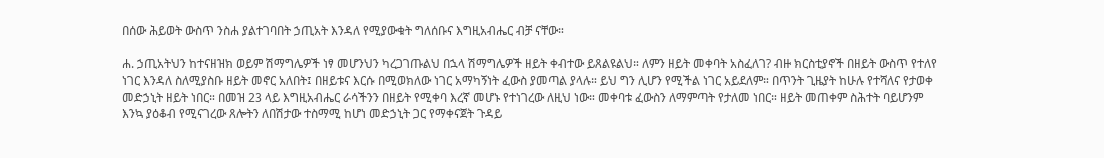በሰው ሕይወት ውስጥ ንስሐ ያልተገባበት ኃጢአት እንዳለ የሚያውቁት ግለሰቡና እግዚአብሔር ብቻ ናቸው።

ሐ. ኃጢአትህን ከተናዘዝክ ወይም ሽማግሌዎች ነፃ መሆንህን ካረጋገጡልህ በኋላ ሽማግሌዎች ዘይት ቀብተው ይጸልዩልህ። ለምን ዘይት መቀባት አስፈለገ? ብዙ ክርስቲያኖች በዘይት ውስጥ የተለየ ነገር እንዳለ ስለሚያስቡ ዘይት መኖር አለበት፤ በዘይቱና እርሱ በሚወክለው ነገር አማካኝነት ፈውስ ያመጣል ያላሉ። ይህ ግን ሊሆን የሚችል ነገር አይደለም። በጥንት ጊዜያት ከሁሉ የተሻለና የታወቀ መድኃኒት ዘይት ነበር። በመዝ 23 ላይ እግዚአብሔር ራሳችንን በዘይት የሚቀባ እረኛ መሆኑ የተነገረው ለዚህ ነው። መቀባቱ ፈውስን ለማምጣት የታለመ ነበር። ዘይት መጠቀም ስሕተት ባይሆንም እንኳ ያዕቆብ የሚናገረው ጸሎትን ለበሽታው ተስማሚ ከሆነ መድኃኒት ጋር የማቀናጀት ጉዳይ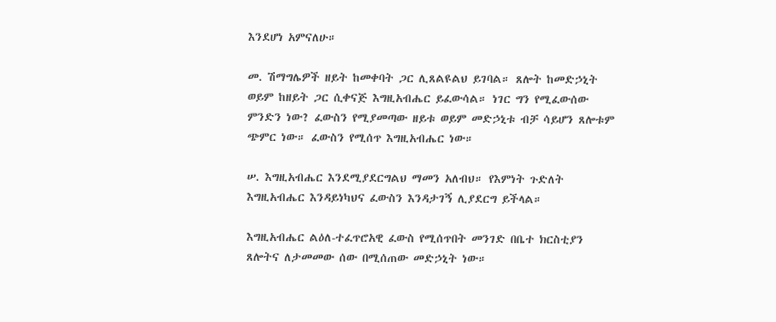እንደሆነ አምናለሁ።

መ. ሽማግሌዎች ዘይት ከመቀባት ጋር ሊጸልዩልህ ይገባል። ጸሎት ከመድኃኒት ወይም ከዘይት ጋር ሲቀናጅ እግዚአብሔር ይፈውሳል። ነገር ግን የሚፈውሰው ምንድን ነው? ፈውስን የሚያመጣው ዘይቱ ወይም መድኃኒቱ ብቻ ሳይሆን ጸሎቱም ጭምር ነው። ፈውስን የሚሰጥ እግዚአብሔር ነው።

ሠ. እግዚአብሔር እንደሚያደርግልህ ማመን አለብህ። የእምነት ጉድለት እግዚአብሔር እንዳይነካህና ፈውስን እንዳታገኝ ሊያደርግ ይችላል።

እግዚአብሔር ልዕለ-ተፈጥሮአዊ ፈውስ የሚሰጥበት መንገድ በቤተ ክርስቲያን ጸሎትና ለታመመው ሰው በሚሰጠው መድኃኒት ነው።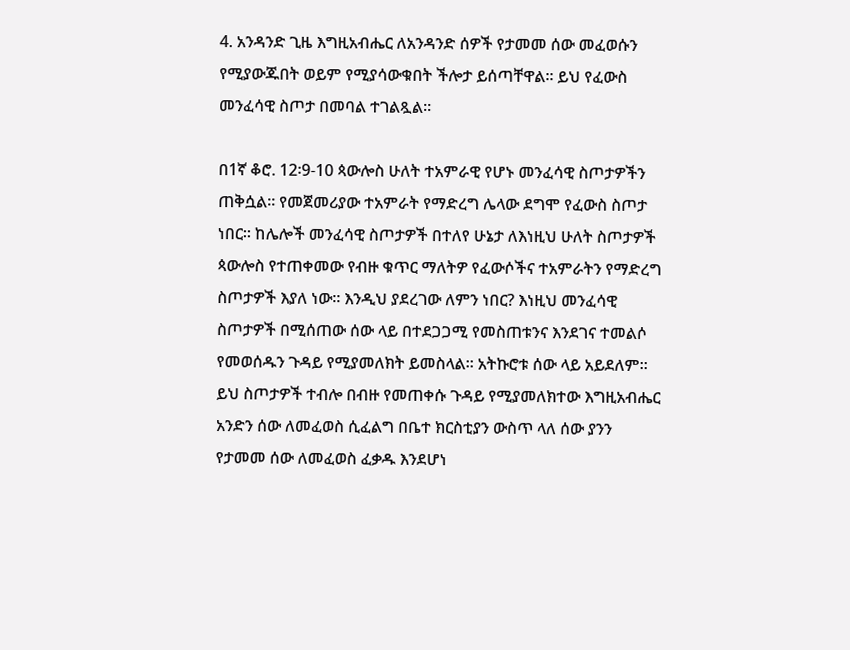4. አንዳንድ ጊዜ እግዚአብሔር ለአንዳንድ ሰዎች የታመመ ሰው መፈወሱን የሚያውጁበት ወይም የሚያሳውቁበት ችሎታ ይሰጣቸዋል። ይህ የፈውስ መንፈሳዊ ስጦታ በመባል ተገልጿል።

በ1ኛ ቆሮ. 12፡9-10 ጳውሎስ ሁለት ተአምራዊ የሆኑ መንፈሳዊ ስጦታዎችን ጠቅሷል። የመጀመሪያው ተአምራት የማድረግ ሌላው ደግሞ የፈውስ ስጦታ ነበር። ከሌሎች መንፈሳዊ ስጦታዎች በተለየ ሁኔታ ለእነዚህ ሁለት ስጦታዎች ጳውሎስ የተጠቀመው የብዙ ቁጥር ማለትዎ የፈውሶችና ተአምራትን የማድረግ ስጦታዎች እያለ ነው። እንዲህ ያደረገው ለምን ነበር? እነዚህ መንፈሳዊ ስጦታዎች በሚሰጠው ሰው ላይ በተደጋጋሚ የመስጠቱንና እንደገና ተመልሶ የመወሰዱን ጉዳይ የሚያመለክት ይመስላል። አትኩሮቱ ሰው ላይ አይደለም። ይህ ስጦታዎች ተብሎ በብዙ የመጠቀሱ ጉዳይ የሚያመለክተው እግዚአብሔር አንድን ሰው ለመፈወስ ሲፈልግ በቤተ ክርስቲያን ውስጥ ላለ ሰው ያንን የታመመ ሰው ለመፈወስ ፈቃዱ እንደሆነ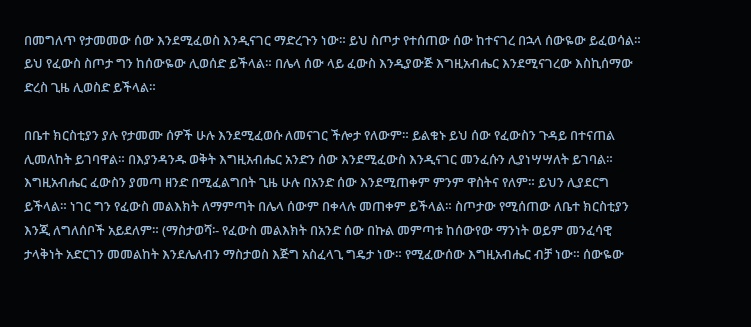በመግለጥ የታመመው ሰው እንደሚፈወስ እንዲናገር ማድረጉን ነው። ይህ ስጦታ የተሰጠው ሰው ከተናገረ በኋላ ሰውዬው ይፈወሳል። ይህ የፈውስ ስጦታ ግን ከሰውዬው ሊወሰድ ይችላል። በሌላ ሰው ላይ ፈውስ እንዲያውጅ እግዚአብሔር እንደሚናገረው እስኪሰማው ድረስ ጊዜ ሊወስድ ይችላል።

በቤተ ክርስቲያን ያሉ የታመሙ ሰዎች ሁሉ እንደሚፈወሱ ለመናገር ችሎታ የለውም። ይልቁኑ ይህ ሰው የፈውስን ጉዳይ በተናጠል ሊመለከት ይገባዋል። በእያንዳንዱ ወቅት እግዚአብሔር አንድን ሰው እንደሚፈውስ እንዲናገር መንፈሱን ሊያነሣሣለት ይገባል። እግዚአብሔር ፈውስን ያመጣ ዘንድ በሚፈልግበት ጊዜ ሁሉ በአንድ ሰው እንደሚጠቀም ምንም ዋስትና የለም። ይህን ሊያደርግ ይችላል። ነገር ግን የፈውስ መልእክት ለማምጣት በሌላ ሰውም በቀላሉ መጠቀም ይችላል። ስጦታው የሚሰጠው ለቤተ ክርስቲያን እንጂ ለግለሰቦች አይደለም። (ማስታወሻ፡- የፈውስ መልእክት በአንድ ሰው በኩል መምጣቱ ከሰውየው ማንነት ወይም መንፈሳዊ ታላቅነት አድርገን መመልከት እንደሌለብን ማስታወስ እጅግ አስፈላጊ ግዴታ ነው። የሚፈውሰው እግዚአብሔር ብቻ ነው። ሰውዬው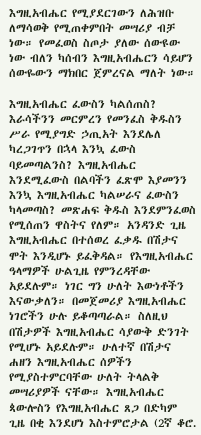እግዚአብሔር የሚያደርገውን ለሕዝቡ ለማሳወቅ የሚጠቀምበት መሣሪያ ብቻ ነው። የመፈወስ ስጦታ ያለው ሰውዩው ነው ብለን ካሰብን እግዚአብሔርን ሳይሆን ሰውዬውን ማክበር ጀምረናል ማለት ነው።

እግዚአብሔር ፈውስን ካልሰጠስ? እራሳችንን መርምረን የመንፈስ ቅዱስን ሥራ የሚያግድ ኃጢአት እንደሌለ ካረጋገጥን በኋላ እንኳ ፈውስ ባይመጣልንስ? እግዚአብሔር እንደሚፈውስ በልባችን ፈጽሞ እያመንን እንኳ እግዚአብሔር ካልሠራና ፈውስን ካላመጣስ? መጽሐፍ ቅዱስ እንደምንፈወስ የሚሰጠን ዋስትና የለም። አንዳንድ ጊዜ እግዚአብሔር በተሰወረ ፈቃዱ በሽታና ሞት እንዲሆኑ ይፈቅዳል። የእግዚአብሔር ዓላማዎች ሁልጊዜ የምንረዳቸው አይደሉም። ነገር ግን ሁለት እውነቶችን እናውቃለን። በመጀመሪያ እግዚአብሔር ነገሮችን ሁሉ ይቆጣጣራል። ስለዚህ በሽታዎች እግዚአብሔር ሳያውቅ ድንገት የሚሆኑ አይደሉም። ሁለተኛ በሽታና ሐዘን እግዚአብሔር ሰዎችን የሚያስተምርባቸው ሁለት ትላልቅ መሣሪያዎች ናቸው። እግዚአብሔር ጳውሎስን የእግዚአብሔር ጸጋ በድካም ጊዜ በቂ እንደሆነ እስተምሮታል (2ኛ ቆሮ.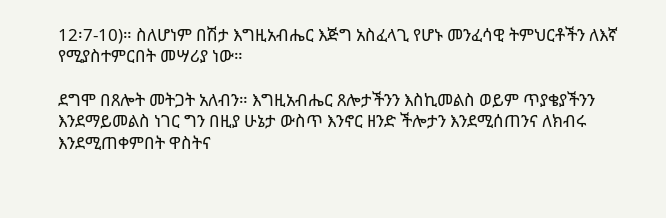12፡7-10)። ስለሆነም በሽታ እግዚአብሔር እጅግ አስፈላጊ የሆኑ መንፈሳዊ ትምህርቶችን ለእኛ የሚያስተምርበት መሣሪያ ነው።

ደግሞ በጸሎት መትጋት አለብን። እግዚአብሔር ጸሎታችንን እስኪመልስ ወይም ጥያቄያችንን እንደማይመልስ ነገር ግን በዚያ ሁኔታ ውስጥ እንኖር ዘንድ ችሎታን እንደሚሰጠንና ለክብሩ እንደሚጠቀምበት ዋስትና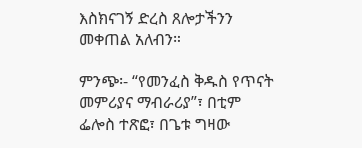እስክናገኝ ድረስ ጸሎታችንን መቀጠል አለብን።

ምንጭ፡- “የመንፈስ ቅዱስ የጥናት መምሪያና ማብራሪያ”፣ በቲም ፌሎስ ተጽፎ፣ በጌቱ ግዛው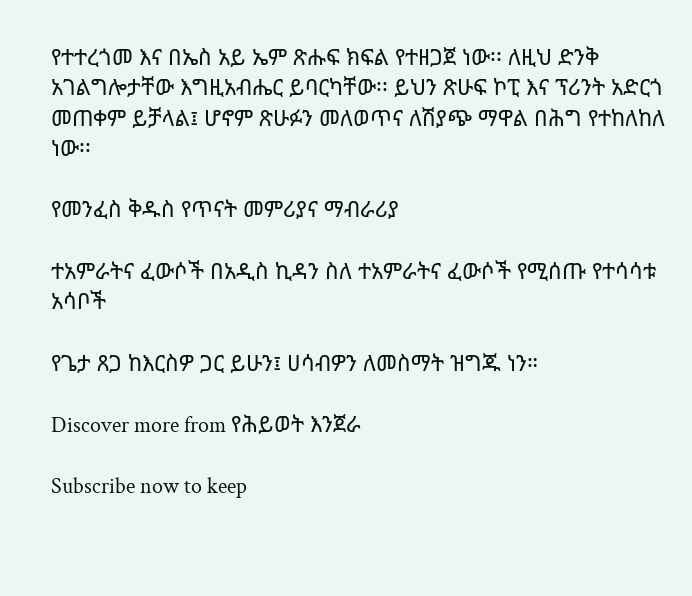የተተረጎመ እና በኤስ አይ ኤም ጽሑፍ ክፍል የተዘጋጀ ነው፡፡ ለዚህ ድንቅ አገልግሎታቸው እግዚአብሔር ይባርካቸው፡፡ ይህን ጽሁፍ ኮፒ እና ፕሪንት አድርጎ መጠቀም ይቻላል፤ ሆኖም ጽሁፉን መለወጥና ለሽያጭ ማዋል በሕግ የተከለከለ ነው፡፡

የመንፈስ ቅዱስ የጥናት መምሪያና ማብራሪያ

ተአምራትና ፈውሶች በአዲስ ኪዳን ስለ ተአምራትና ፈውሶች የሚሰጡ የተሳሳቱ አሳቦች

የጌታ ጸጋ ከእርስዎ ጋር ይሁን፤ ሀሳብዎን ለመስማት ዝግጁ ነን።

Discover more from የሕይወት እንጀራ

Subscribe now to keep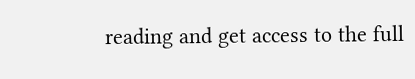reading and get access to the full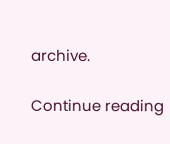archive.

Continue reading